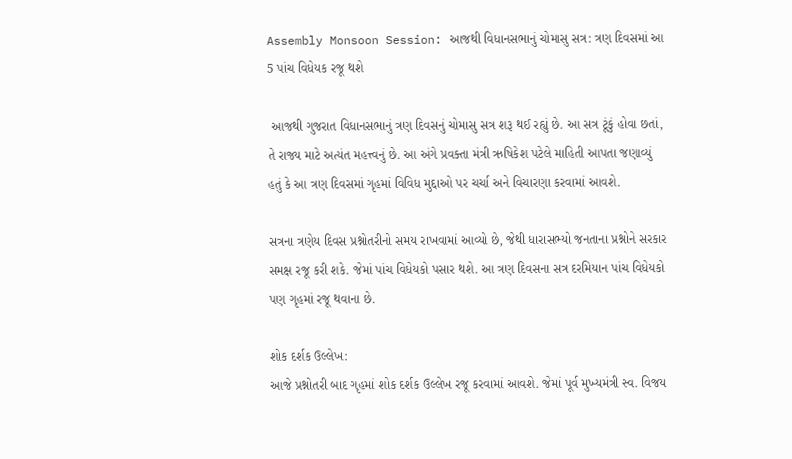Assembly Monsoon Session: આજથી વિધાનસભાનું ચોમાસુ સત્ર: ત્રણ દિવસમાં આ 5 પાંચ વિધેયક રજૂ થશે

 આજથી ગુજરાત વિધાનસભાનું ત્રણ દિવસનું ચોમાસુ સત્ર શરૂ થઈ રહ્યું છે. આ સત્ર ટૂંકું હોવા છતાં, તે રાજ્ય માટે અત્યંત મહત્ત્વનું છે. આ અંગે પ્રવક્તા મંત્રી ઋષિકેશ પટેલે માહિતી આપતા જણાવ્યું હતું કે આ ત્રણ દિવસમાં ગૃહમાં વિવિધ મુદ્દાઓ પર ચર્ચા અને વિચારણા કરવામાં આવશે.

સત્રના ત્રણેય દિવસ પ્રશ્નોતરીનો સમય રાખવામાં આવ્યો છે, જેથી ધારાસભ્યો જનતાના પ્રશ્નોને સરકાર સમક્ષ રજૂ કરી શકે. જેમાં પાંચ વિધેયકો પસાર થશે. આ ત્રણ દિવસના સત્ર દરમિયાન પાંચ વિધેયકો પણ ગૃહમાં રજૂ થવાના છે.

શોક દર્શક ઉલ્લેખ:
આજે પ્રશ્નોતરી બાદ ગૃહમાં શોક દર્શક ઉલ્લેખ રજૂ કરવામાં આવશે. જેમાં પૂર્વ મુખ્યમંત્રી સ્વ. વિજય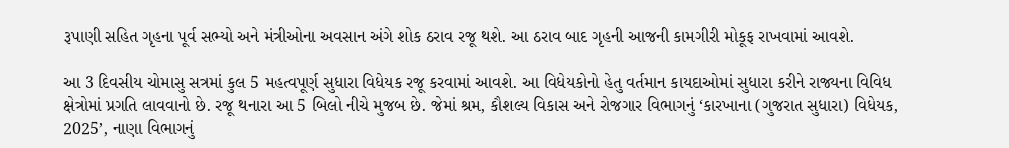રૂપાણી સહિત ગૃહના પૂર્વ સભ્યો અને મંત્રીઓના અવસાન અંગે શોક ઠરાવ રજૂ થશે. આ ઠરાવ બાદ ગૃહની આજની કામગીરી મોકૂફ રાખવામાં આવશે.

આ 3 દિવસીય ચોમાસુ સત્રમાં કુલ 5 મહત્વપૂર્ણ સુધારા વિધેયક રજૂ કરવામાં આવશે. આ વિધેયકોનો હેતુ વર્તમાન કાયદાઓમાં સુધારા કરીને રાજ્યના વિવિધ ક્ષેત્રોમાં પ્રગતિ લાવવાનો છે. રજૂ થનારા આ 5 બિલો નીચે મુજબ છે. જેમાં શ્રમ, કૌશલ્ય વિકાસ અને રોજગાર વિભાગનું ‘કારખાના (ગુજરાત સુધારા) વિધેયક, 2025’, નાણા વિભાગનું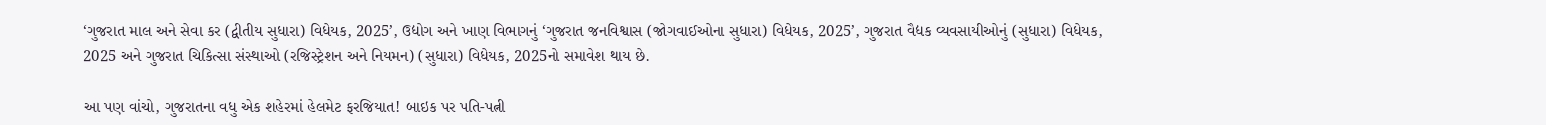‘ગુજરાત માલ અને સેવા કર (દ્વીતીય સુધારા) વિધેયક, 2025’, ઉદ્યોગ અને ખાણ વિભાગનું ‘ગુજરાત જનવિશ્વાસ (જોગવાઈઓના સુધારા) વિધેયક, 2025’, ગુજરાત વૈદ્યક વ્યવસાયીઓનું (સુધારા) વિધેયક, 2025 અને ગુજરાત ચિકિત્સા સંસ્થાઓ (રજિસ્ટ્રેશન અને નિયમન) (સુધારા) વિધેયક, 2025નો સમાવેશ થાય છે.

આ પણ વાંચો, ગુજરાતના વધુ એક શહેરમાં હેલમેટ ફરજિયાત! બાઇક પર પતિ-પત્ની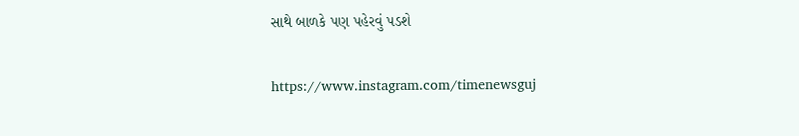સાથે બાળકે પણ પહેરવું પડશે

https://www.instagram.com/timenewsguj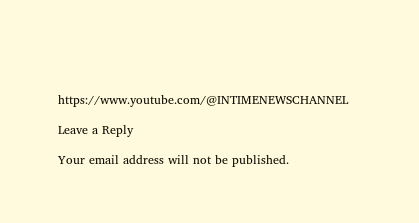https://www.youtube.com/@INTIMENEWSCHANNEL

Leave a Reply

Your email address will not be published.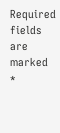Required fields are marked *